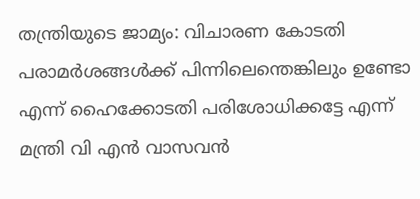തന്ത്രിയുടെ ജാമ്യം: വിചാരണ കോടതി പരാമര്‍ശങ്ങള്‍ക്ക് പിന്നിലെന്തെങ്കിലും ഉണ്ടോ എന്ന് ഹൈക്കോടതി പരിശോധിക്കട്ടേ എന്ന് മന്ത്രി വി എന്‍ വാസവന്‍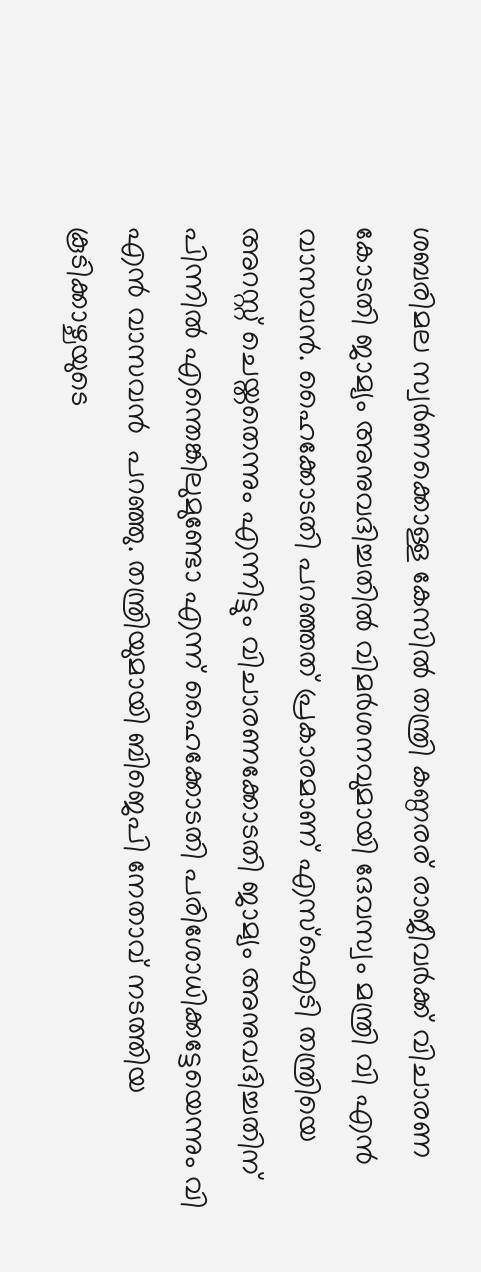ശബരിമല സ്വര്‍ണക്കൊള്ള കേസില്‍ തന്ത്രി കണ്ഠരര് രാജീവര്‍ക്ക് വിചാരണ കോടതി ജാമ്യം അനുവദിച്ചതില്‍ വിമര്‍ശനവുമായി ദേവസ്വം മന്ത്രി വി എന്‍ വാസവന്‍. ഹൈക്കോടതി പറഞ്ഞത് പ്രകാരമാണ് എസ്‌ഐടി തന്ത്രിയെ അറസ്റ്റ് ചെയ്തതെന്നും എന്നിട്ടും വിചാരണക്കോടതി ജാമ്യം അനുവദിച്ചതിന് പിന്നില്‍ എന്തെങ്കിലുമുണ്ടോ എന്ന് ഹൈക്കോടതി പരിശോധിക്കട്ടേയെന്നും വി എന്‍ വാസവന്‍  പറഞ്ഞു. തന്ത്രിയുമായി ബിജെപി നേതാവ് നടത്തിയ കൂടിക്കാഴ്ചയുടെ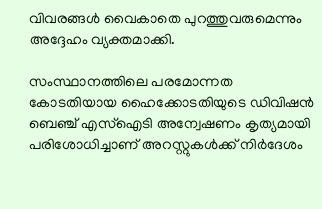വിവരങ്ങള്‍ വൈകാതെ പുറത്തുവരുമെന്നും അദ്ദേഹം വ്യക്തമാക്കി.

സംസ്ഥാനത്തിലെ പരമോന്നത കോടതിയായ ഹൈക്കോടതിയുടെ ഡിവിഷന്‍ ബെഞ്ച് എസ്‌ഐടി അന്വേഷണം കൃത്യമായി പരിശോധിച്ചാണ് അറസ്റ്റുകള്‍ക്ക് നിര്‍ദേശം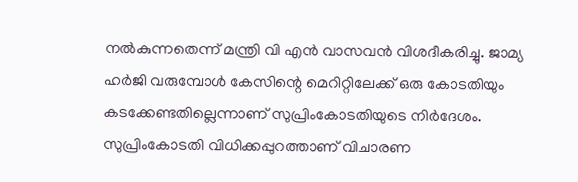നല്‍കുന്നതെന്ന് മന്ത്രി വി എന്‍ വാസവന്‍ വിശദീകരിച്ചു. ജാമ്യ ഹര്‍ജി വരുമ്പോള്‍ കേസിന്റെ മെറിറ്റിലേക്ക് ഒരു കോടതിയും കടക്കേണ്ടതില്ലെന്നാണ് സുപ്രിംകോടതിയുടെ നിര്‍ദേശം. സുപ്രിംകോടതി വിധിക്കപ്പുറത്താണ് വിചാരണ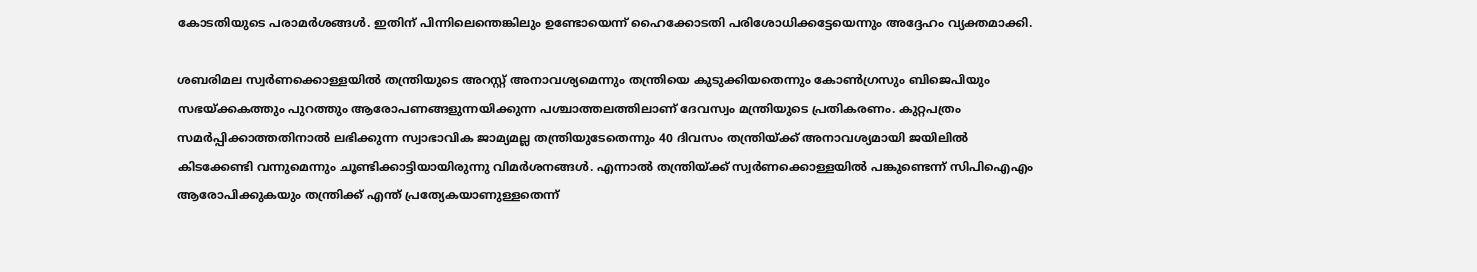കോടതിയുടെ പരാമര്‍ശങ്ങള്‍. ഇതിന് പിന്നിലെന്തെങ്കിലും ഉണ്ടോയെന്ന് ഹൈക്കോടതി പരിശോധിക്കട്ടേയെന്നും അദ്ദേഹം വ്യക്തമാക്കി.

ശബരിമല സ്വര്‍ണക്കൊള്ളയില്‍ തന്ത്രിയുടെ അറസ്റ്റ് അനാവശ്യമെന്നും തന്ത്രിയെ കുടുക്കിയതെന്നും കോണ്‍ഗ്രസും ബിജെപിയും സഭയ്ക്കകത്തും പുറത്തും ആരോപണങ്ങളുന്നയിക്കുന്ന പശ്ചാത്തലത്തിലാണ് ദേവസ്വം മന്ത്രിയുടെ പ്രതികരണം. കുറ്റപത്രം സമര്‍പ്പിക്കാത്തതിനാല്‍ ലഭിക്കുന്ന സ്വാഭാവിക ജാമ്യമല്ല തന്ത്രിയുടേതെന്നും 40 ദിവസം തന്ത്രിയ്ക്ക് അനാവശ്യമായി ജയിലില്‍ കിടക്കേണ്ടി വന്നുമെന്നും ചൂണ്ടിക്കാട്ടിയായിരുന്നു വിമര്‍ശനങ്ങള്‍. എന്നാല്‍ തന്ത്രിയ്ക്ക് സ്വര്‍ണക്കൊള്ളയില്‍ പങ്കുണ്ടെന്ന് സിപിഐഎം ആരോപിക്കുകയും തന്ത്രിക്ക് എന്ത് പ്രത്യേകയാണുള്ളതെന്ന്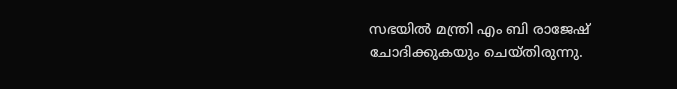സഭയില്‍ മന്ത്രി എം ബി രാജേഷ് ചോദിക്കുകയും ചെയ്തിരുന്നു.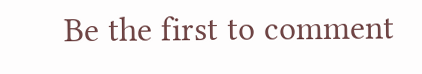Be the first to comment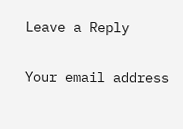Leave a Reply

Your email address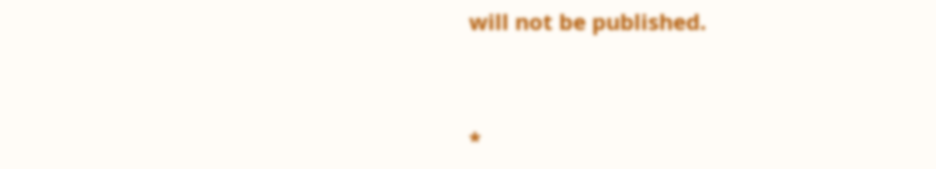will not be published.


*